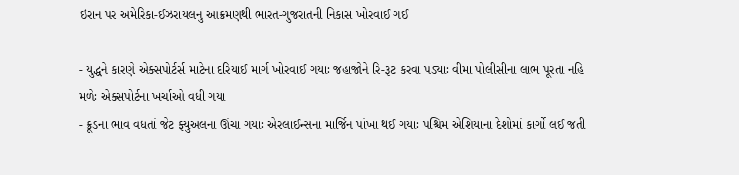ઇરાન પર અમેરિકા-ઈઝરાયલનુ આક્રમણથી ભારત-ગુજરાતની નિકાસ ખોરવાઈ ગઈ

- યુદ્ધને કારણે એક્સપોર્ટર્સ માટેના દરિયાઈ માર્ગ ખોરવાઈ ગયાઃ જહાજોને રિ-રૂટ કરવા પડ્યાઃ વીમા પોલીસીના લાભ પૂરતા નહિ મળેઃ એક્સપોર્ટના ખર્ચાઓ વધી ગયા
- ક્રૂડના ભાવ વધતાં જેટ ફ્યુઅલના ઊંચા ગયાઃ એરલાઈન્સના માર્જિન પાંખા થઈ ગયાઃ પશ્ચિમ એશિયાના દેશોમાં કાર્ગો લઈ જતી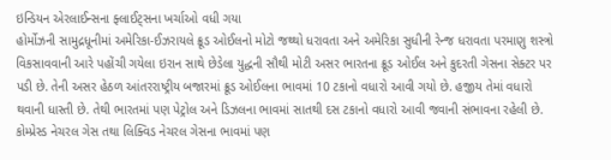ઇન્ડિયન એરલાઈન્સના ફ્લાઈટ્સના ખર્ચાઓ વધી ગયા
હોર્મોઝની સામુદ્રધૂનીમાં અમેરિકા-ઈઝરાયલે ક્રૂડ ઓઈલનો મોટો જથ્થો ધરાવતા અને અમેરિકા સુધીની રેન્જ ધરાવતા પરમાણુ શસ્ત્રો વિકસાવવાની આરે પહોંચી ગયેલા ઇરાન સાથે છેડેલા યુદ્ધની સૌથી મોટી અસર ભારતના ક્રૂડ ઓઈલ અને કુદરતી ગેસના સેક્ટર પર પડી છે. તેની અસર હેઠળ આંતરરાષ્ટ્રીય બજારમાં ક્રૂડ ઓઈલના ભાવમાં 10 ટકાનો વધારો આવી ગયો છે. હજીય તેમાં વધારો થવાની ધાસ્તી છે. તેથી ભારતમાં પણ પેટ્રોલ અને ડિઝલના ભાવમાં સાતથી દસ ટકાનો વધારો આવી જવાની સંભાવના રહેલી છે. કોમ્પ્રેસ્ડ નેચરલ ગેસ તથા લિક્વિડ નેચરલ ગેસના ભાવમાં પણ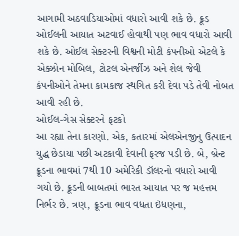આગામી અઠવાડિયાઓમાં વધારો આવી શકે છે. ક્રૂડ ઓઈલની આયાત અટવાઈ હોવાથી પણ ભાવ વધારો આવી શકે છે. ઓઈલ સેક્ટરની વિશ્વની મોટી કંપનીઓ એટલે કે એક્ઝોન મોબિલ, ટોટલ એનર્જીઝ અને શેલ જેવી કંપનીઓને તેમના કામકાજ સ્થગિત કરી દેવા પડે તેવી નોબત આવી રહી છે.
ઓઈલ-ગેસ સેક્ટરને ફટકો
આ રહ્યા તેના કારણો. એક, કતારમાં એલએનજીનુ ઉત્પાદન યુદ્ધ છેડાયા પછી અટકાવી દેવાની ફરજ પડી છે. બે, બ્રેન્ટ ક્રૂડના ભાવમાં 7થી 10 અમેરિકી ડૉલરનો વધારો આવી ગયો છે. ક્રૂડની બાબતમાં ભારત આયાત પર જ મહત્તમ નિર્ભર છે. ત્રણ, ક્રૂડના ભાવ વધતા ઇંધણના,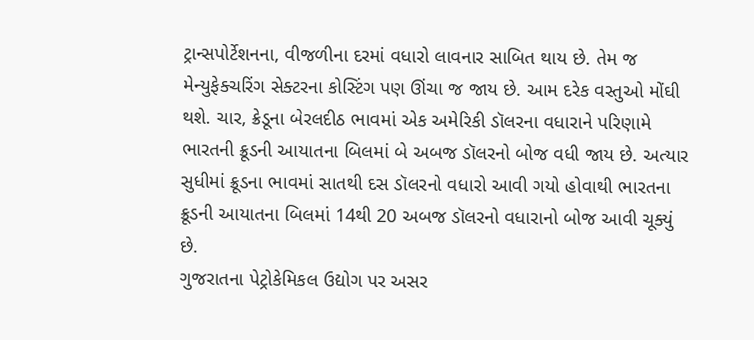ટ્રાન્સપોર્ટેશનના, વીજળીના દરમાં વધારો લાવનાર સાબિત થાય છે. તેમ જ મેન્યુફેક્ચરિંગ સેક્ટરના કોસ્ટિંગ પણ ઊંચા જ જાય છે. આમ દરેક વસ્તુઓ મોંઘી થશે. ચાર, ક્રેડૂના બેરલદીઠ ભાવમાં એક અમેરિકી ડૉલરના વધારાને પરિણામે ભારતની ક્રૂડની આયાતના બિલમાં બે અબજ ડૉલરનો બોજ વધી જાય છે. અત્યાર સુધીમાં ક્રૂડના ભાવમાં સાતથી દસ ડૉલરનો વધારો આવી ગયો હોવાથી ભારતના ક્રૂડની આયાતના બિલમાં 14થી 20 અબજ ડૉલરનો વધારાનો બોજ આવી ચૂક્યું છે.
ગુજરાતના પેટ્રોકેમિકલ ઉદ્યોગ પર અસર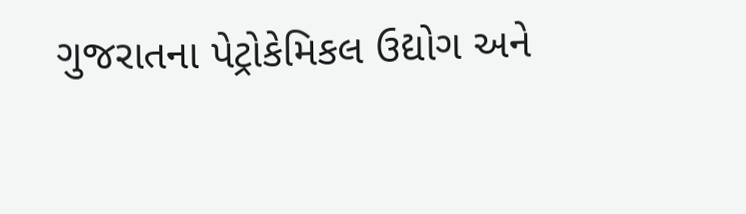ગુજરાતના પેટ્રોકેમિકલ ઉદ્યોગ અને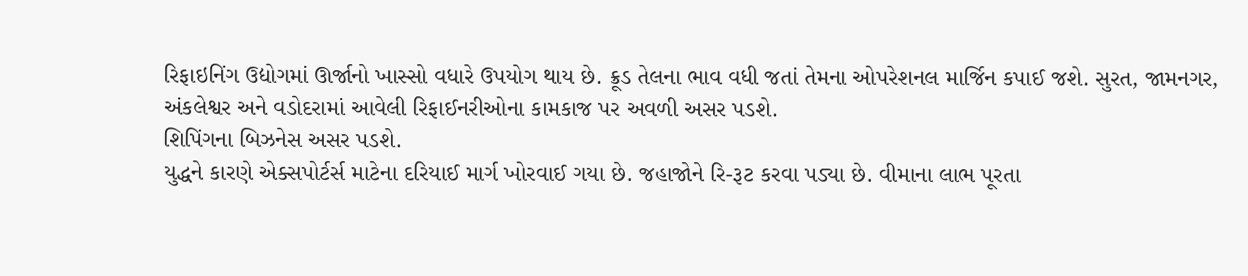રિફાઇનિંગ ઉદ્યોગમાં ઊર્જાનો ખાસ્સો વધારે ઉપયોગ થાય છે. ક્રૂડ તેલના ભાવ વધી જતાં તેમના ઓપરેશનલ માર્જિન કપાઈ જશે. સુરત, જામનગર, અંકલેશ્વર અને વડોદરામાં આવેલી રિફાઈનરીઓના કામકાજ પર અવળી અસર પડશે.
શિપિંગના બિઝનેસ અસર પડશે.
યુદ્ધને કારણે એક્સપોર્ટર્સ માટેના દરિયાઈ માર્ગ ખોરવાઈ ગયા છે. જહાજોને રિ-રૂટ કરવા પડ્યા છે. વીમાના લાભ પૂરતા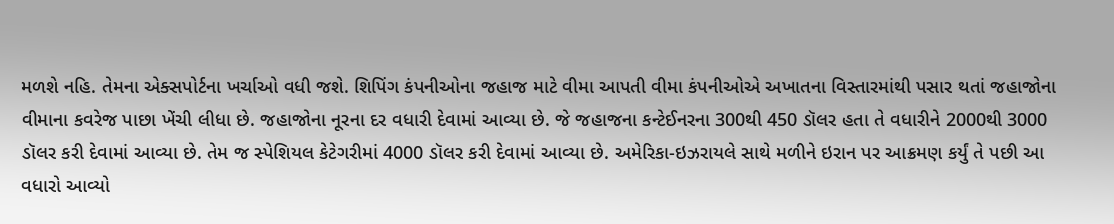મળશે નહિ. તેમના એક્સપોર્ટના ખર્ચાઓ વધી જશે. શિપિંગ કંપનીઓના જહાજ માટે વીમા આપતી વીમા કંપનીઓએ અખાતના વિસ્તારમાંથી પસાર થતાં જહાજોના વીમાના કવરેજ પાછા ખેંચી લીધા છે. જહાજોના નૂરના દર વધારી દેવામાં આવ્યા છે. જે જહાજના કન્ટેઈનરના 300થી 450 ડૉલર હતા તે વધારીને 2000થી 3000 ડૉલર કરી દેવામાં આવ્યા છે. તેમ જ સ્પેશિયલ કેટેગરીમાં 4000 ડૉલર કરી દેવામાં આવ્યા છે. અમેરિકા-ઇઝરાયલે સાથે મળીને ઇરાન પર આક્રમણ કર્યું તે પછી આ વધારો આવ્યો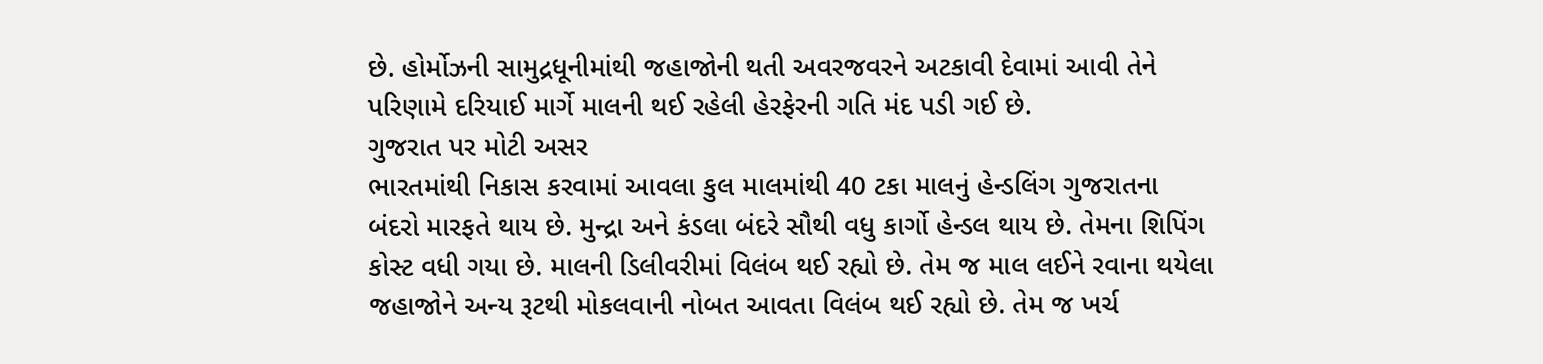છે. હોર્મોઝની સામુદ્રધૂનીમાંથી જહાજોની થતી અવરજવરને અટકાવી દેવામાં આવી તેને પરિણામે દરિયાઈ માર્ગે માલની થઈ રહેલી હેરફેરની ગતિ મંદ પડી ગઈ છે.
ગુજરાત પર મોટી અસર
ભારતમાંથી નિકાસ કરવામાં આવલા કુલ માલમાંથી 40 ટકા માલનું હેન્ડલિંગ ગુજરાતના બંદરો મારફતે થાય છે. મુન્દ્રા અને કંડલા બંદરે સૌથી વધુ કાર્ગો હેન્ડલ થાય છે. તેમના શિપિંગ કોસ્ટ વધી ગયા છે. માલની ડિલીવરીમાં વિલંબ થઈ રહ્યો છે. તેમ જ માલ લઈને રવાના થયેલા જહાજોને અન્ય રૂટથી મોકલવાની નોબત આવતા વિલંબ થઈ રહ્યો છે. તેમ જ ખર્ચ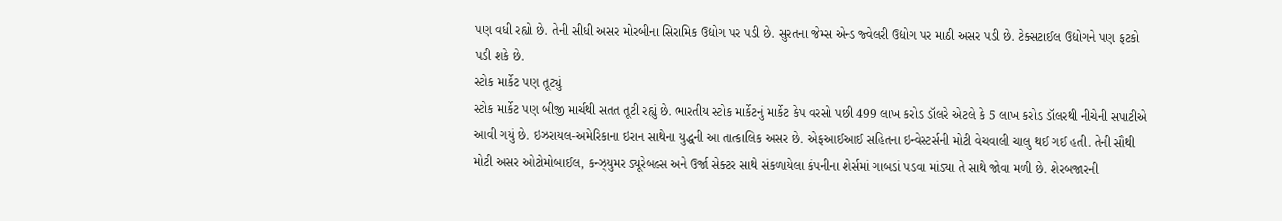પણ વધી રહ્યો છે. તેની સીધી અસર મોરબીના સિરામિક ઉદ્યોગ પર પડી છે. સુરતના જેમ્સ એન્ડ જ્વેલરી ઉદ્યોગ પર માઠી અસર પડી છે. ટેક્સટાઈલ ઉદ્યોગને પણ ફટકો પડી શકે છે.
સ્ટોક માર્કેટ પણ તૂટ્યું
સ્ટોક માર્કેટ પણ બીજી માર્ચથી સતત તૂટી રહ્યું છે. ભારતીય સ્ટોક માર્કેટનું માર્કેટ કેપ વરસો પછી 499 લાખ કરોડ ડૉલરે એટલે કે 5 લાખ કરોડ ડૉલરથી નીચેની સપાટીએ આવી ગયું છે. ઇઝરાયલ-અમેરિકાના ઇરાન સાથેના યુદ્ધની આ તાત્કાલિક અસર છે. એફઆઈઆઈ સહિતના ઇન્વેસ્ટર્સની મોટી વેચવાલી ચાલુ થઈ ગઈ હતી. તેની સૌથી મોટી અસર ઓટોમોબાઈલ, કન્ઝ્યુમર ડ્યૂરેબલ્સ અને ઉર્જા સેક્ટર સાથે સંકળાયેલા કંપનીના શેર્સમાં ગાબડાં પડવા માંડ્યા તે સાથે જોવા મળી છે. શેરબજારની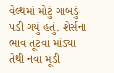વેલ્થમાં મોટું ગાબડું પડી ગયું હતું. શેર્સના ભાવ તૂટવા માંડ્યા તેથી નવા મૂડી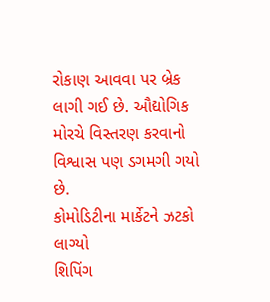રોકાણ આવવા પર બ્રેક લાગી ગઈ છે. ઔદ્યોગિક મોરચે વિસ્તરણ કરવાનો વિશ્વાસ પણ ડગમગી ગયો છે.
કોમોડિટીના માર્કેટને ઝટકો લાગ્યો
શિપિંગ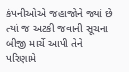કંપનીઓએ જહાજોને જ્યાં છે ત્યાં જ અટકી જવાની સૂચના બીજી માર્ચે આપી તેને પરિણામે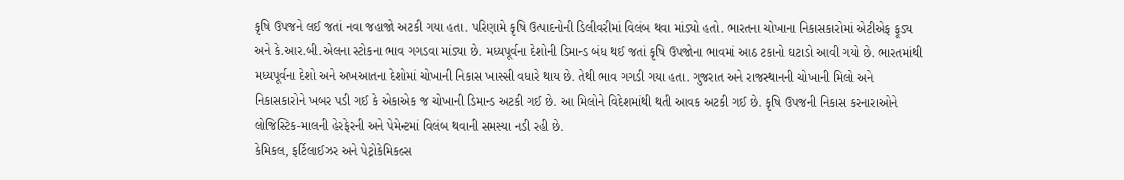કૃષિ ઉપજને લઈ જતાં નવા જહાજો અટકી ગયા હતા. પરિણામે કૃષિ ઉત્પાદનોની ડિલીવરીમાં વિલંબ થવા માંડ્યો હતો. ભારતના ચોખાના નિકાસકારોમાં એટીએફ ફૂડ્ય અને કે.આર.બી.એલના સ્ટોકના ભાવ ગગડવા માંડ્યા છે. મધ્યપૂર્વના દેશોની ડિમાન્ડ બંધ થઈ જતાં કૃષિ ઉપજોના ભાવમાં આઠ ટકાનો ઘટાડો આવી ગયો છે. ભારતમાંથી મધ્યપૂર્વના દેશો અને અખઆતના દેશોમાં ચોખાની નિકાસ ખાસ્સી વધારે થાય છે. તેથી ભાવ ગગડી ગયા હતા. ગુજરાત અને રાજસ્થાનની ચોખાની મિલો અને નિકાસકારોને ખબર પડી ગઈ કે એકાએક જ ચોખાની ડિમાન્ડ અટકી ગઈ છે. આ મિલોને વિદેશમાંથી થતી આવક અટકી ગઈ છે. કૃષિ ઉપજની નિકાસ કરનારાઓને લોજિસ્ટિક-માલની હેરફેરની અને પેમેન્ટમાં વિલંબ થવાની સમસ્યા નડી રહી છે.
કેમિકલ, ફર્ટિલાઈઝર અને પેટ્રોકેમિકલ્સ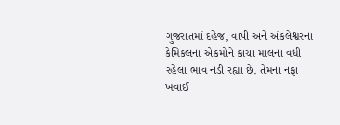ગુજરાતમાં દહેજ, વાપી અને અંકલેશ્વરના કેમિકલના એકમોને કાચા માલના વધી રહેલા ભાવ નડી રહ્યા છે. તેમના નફા ખવાઈ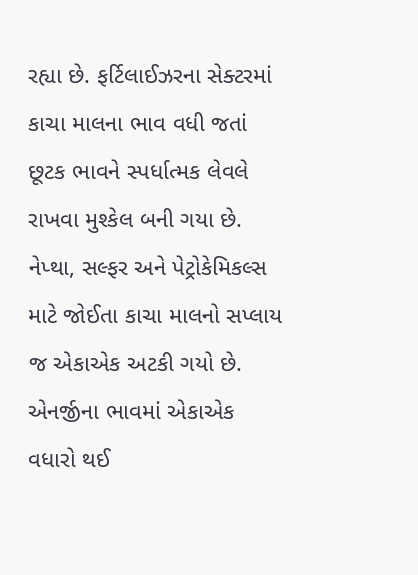રહ્યા છે. ફર્ટિલાઈઝરના સેક્ટરમાં કાચા માલના ભાવ વધી જતાં છૂટક ભાવને સ્પર્ધાત્મક લેવલે રાખવા મુશ્કેલ બની ગયા છે. નેપ્થા, સલ્ફર અને પેટ્રોકેમિકલ્સ માટે જોઈતા કાચા માલનો સપ્લાય જ એકાએક અટકી ગયો છે. એનર્જીના ભાવમાં એકાએક વધારો થઈ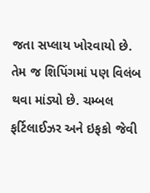જતા સપ્લાય ખોરવાયો છે. તેમ જ શિપિંગમાં પણ વિલંબ થવા માંડ્યો છે. ચમ્બલ ફર્ટિલાઈઝર અને ઇફકો જેવી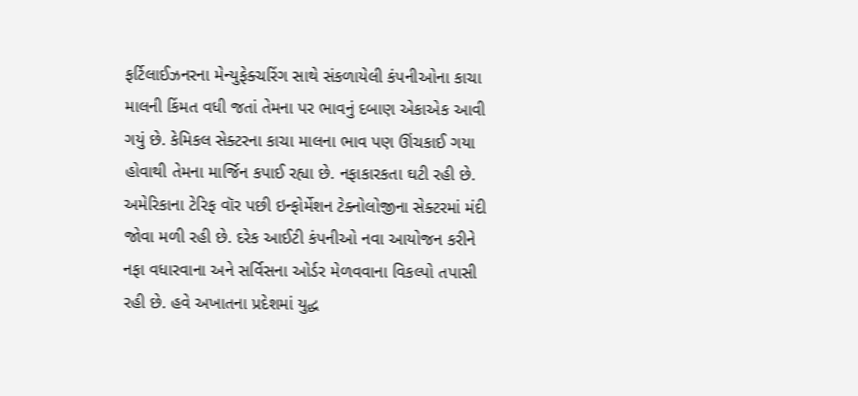ફર્ટિલાઈઝનરના મેન્યુફેક્ચરિંગ સાથે સંકળાયેલી કંપનીઓના કાચા માલની કિંમત વધી જતાં તેમના પર ભાવનું દબાણ એકાએક આવી ગયું છે. કેમિકલ સેક્ટરના કાચા માલના ભાવ પણ ઊંચકાઈ ગયા હોવાથી તેમના માર્જિન કપાઈ રહ્યા છે. નફાકારકતા ઘટી રહી છે.
અમેરિકાના ટેરિફ વૉર પછી ઇન્ફોર્મેશન ટેક્નોલોજીના સેક્ટરમાં મંદી જોવા મળી રહી છે. દરેક આઈટી કંપનીઓ નવા આયોજન કરીને નફા વધારવાના અને સર્વિસના ઓર્ડર મેળવવાના વિકલ્પો તપાસી રહી છે. હવે અખાતના પ્રદેશમાં યુદ્ધ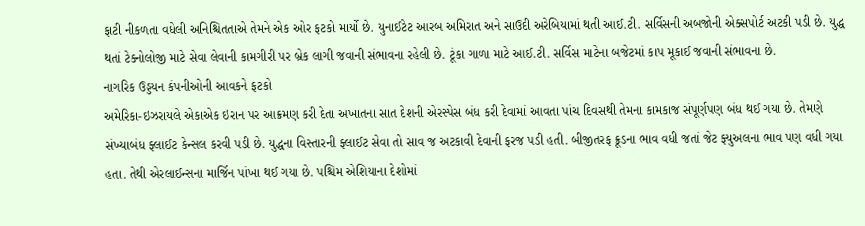ફાટી નીકળતા વધેલી અનિશ્ચિતતાએ તેમને એક ઓર ફટકો માર્યો છે. યુનાઈટેટ આરબ અમિરાત અને સાઉદી અરેબિયામાં થતી આઈ.ટી. સર્વિસની અબજોની એક્સપોર્ટ અટકી પડી છે. યુદ્ધ થતાં ટેક્નોલોજી માટે સેવા લેવાની કામગીરી પર બ્રેક લાગી જવાની સંભાવના રહેલી છે. ટૂંકા ગાળા માટે આઈ.ટી. સર્વિસ માટેના બજેટમાં કાપ મૂકાઈ જવાની સંભાવના છે.
નાગરિક ઉડ્ડયન કંપનીઓની આવકને ફટકો
અમેરિકા-ઇઝરાયલે એકાએક ઇરાન પર આક્રમણ કરી દેતા અખાતના સાત દેશની એરસ્પેસ બંધ કરી દેવામાં આવતા પાંચ દિવસથી તેમના કામકાજ સંપૂર્ણપણ બંધ થઈ ગયા છે. તેમણે સંખ્યાબંધ ફ્લાઈટ કેન્સલ કરવી પડી છે. યુદ્ધના વિસ્તારની ફ્લાઈટ સેવા તો સાવ જ અટકાવી દેવાની ફરજ પડી હતી. બીજીતરફ ક્રૂડના ભાવ વધી જતાં જેટ ફ્યુઅલના ભાવ પણ વધી ગયા હતા. તેથી એરલાઈન્સના માર્જિન પાંખા થઈ ગયા છે. પશ્ચિમ એશિયાના દેશોમાં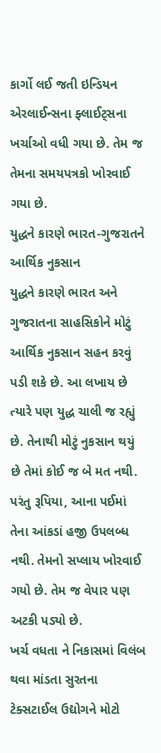કાર્ગો લઈ જતી ઇન્ડિયન એરલાઈન્સના ફ્લાઈટ્સના ખર્ચાઓ વધી ગયા છે. તેમ જ તેમના સમયપત્રકો ખોરવાઈ ગયા છે.
યુદ્ધને કારણે ભારત-ગુજરાતને આર્થિક નુકસાન
યુદ્ધને કારણે ભારત અને ગુજરાતના સાહસિકોને મોટું આર્થિક નુકસાન સહન કરવું પડી શકે છે. આ લખાય છે ત્યારે પણ યુદ્ધ ચાલી જ રહ્યું છે. તેનાથી મોટું નુકસાન થયું છે તેમાં કોઈ જ બે મત નથી. પરંતુ રૂપિયા, આના પઈમાં તેના આંકડાં હજી ઉપલબ્ધ નથી. તેમનો સપ્લાય ખોરવાઈ ગયો છે. તેમ જ વેપાર પણ અટકી પડ્યો છે.
ખર્ચ વધતા ને નિકાસમાં વિલંબ થવા માંડતા સુરતના ટેક્સટાઈલ ઉદ્યોગને મોટો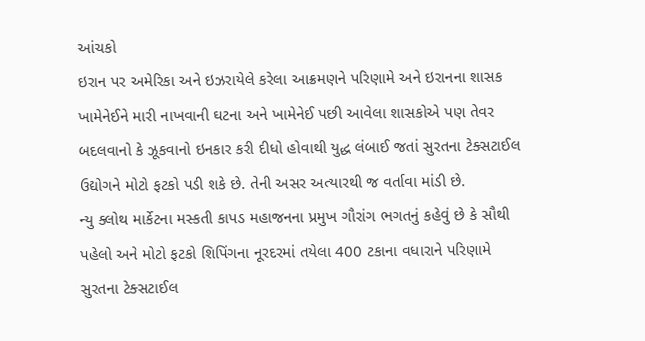આંચકો
ઇરાન પર અમેરિકા અને ઇઝરાયેલે કરેલા આક્રમણને પરિણામે અને ઇરાનના શાસક ખામેનેઈને મારી નાખવાની ઘટના અને ખામેનેઈ પછી આવેલા શાસકોએ પણ તેવર બદલવાનો કે ઝૂકવાનો ઇનકાર કરી દીધો હોવાથી યુદ્ધ લંબાઈ જતાં સુરતના ટેક્સટાઈલ ઉદ્યોગને મોટો ફટકો પડી શકે છે. તેની અસર અત્યારથી જ વર્તાવા માંડી છે.
ન્યુ ક્લોથ માર્કેટના મસ્કતી કાપડ મહાજનના પ્રમુખ ગૌરાંગ ભગતનું કહેવું છે કે સૌથી પહેલો અને મોટો ફટકો શિપિંગના નૂરદરમાં તયેલા 400 ટકાના વધારાને પરિણામે સુરતના ટેક્સટાઈલ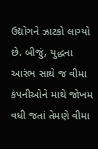ઉદ્યોગને ઝાટકો લાગ્યો છે. બીજું, યુદ્ધના આરંભ સાથે જ વીમા કંપનીઓને માથે જોખમ વધી જતાં તેમણે વીમા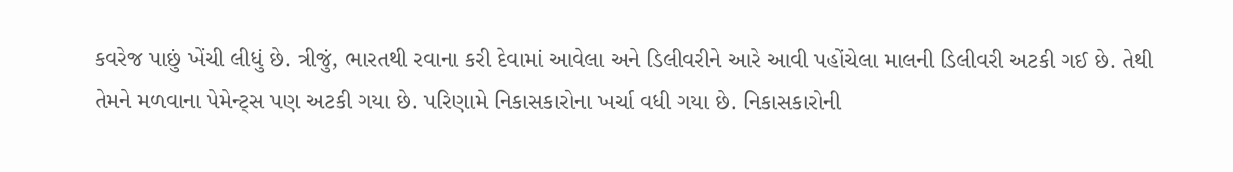કવરેજ પાછું ખેંચી લીધું છે. ત્રીજું, ભારતથી રવાના કરી દેવામાં આવેલા અને ડિલીવરીને આરે આવી પહોંચેલા માલની ડિલીવરી અટકી ગઈ છે. તેથી તેમને મળવાના પેમેન્ટ્સ પણ અટકી ગયા છે. પરિણામે નિકાસકારોના ખર્ચા વધી ગયા છે. નિકાસકારોની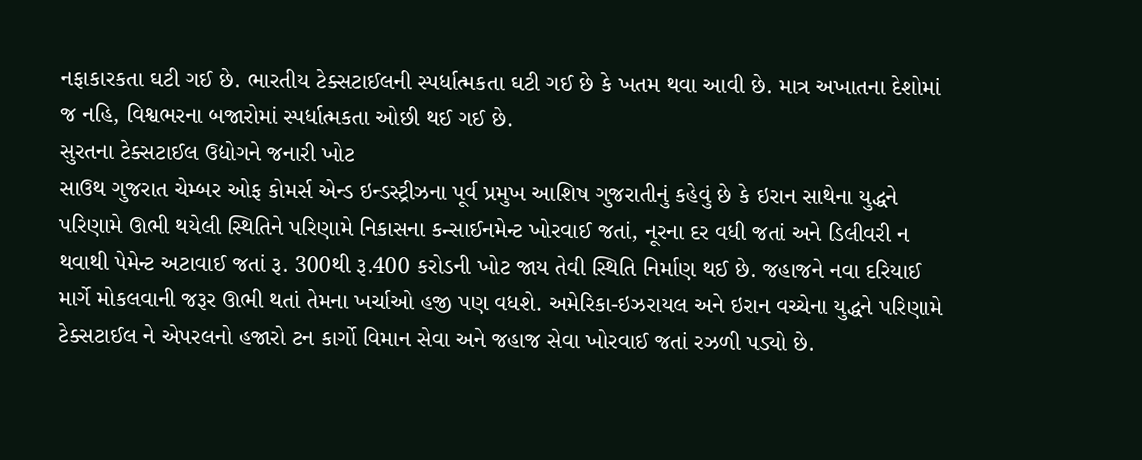નફાકારકતા ઘટી ગઈ છે. ભારતીય ટેક્સટાઈલની સ્પર્ધાત્મકતા ઘટી ગઈ છે કે ખતમ થવા આવી છે. માત્ર અખાતના દેશોમાં જ નહિ, વિશ્વભરના બજારોમાં સ્પર્ધાત્મકતા ઓછી થઈ ગઈ છે.
સુરતના ટેક્સટાઈલ ઉદ્યોગને જનારી ખોટ
સાઉથ ગુજરાત ચેમ્બર ઓફ કોમર્સ એન્ડ ઇન્ડસ્ટ્રીઝના પૂર્વ પ્રમુખ આશિષ ગુજરાતીનું કહેવું છે કે ઇરાન સાથેના યુદ્ધને પરિણામે ઊભી થયેલી સ્થિતિને પરિણામે નિકાસના કન્સાઈનમેન્ટ ખોરવાઈ જતાં, નૂરના દર વધી જતાં અને ડિલીવરી ન થવાથી પેમેન્ટ અટાવાઈ જતાં રૂ. 300થી રૂ.400 કરોડની ખોટ જાય તેવી સ્થિતિ નિર્માણ થઈ છે. જહાજને નવા દરિયાઈ માર્ગે મોકલવાની જરૂર ઊભી થતાં તેમના ખર્ચાઓ હજી પણ વધશે. અમેરિકા-ઇઝરાયલ અને ઇરાન વચ્ચેના યુદ્ધને પરિણામે ટેક્સટાઈલ ને એપરલનો હજારો ટન કાર્ગો વિમાન સેવા અને જહાજ સેવા ખોરવાઈ જતાં રઝળી પડ્યો છે.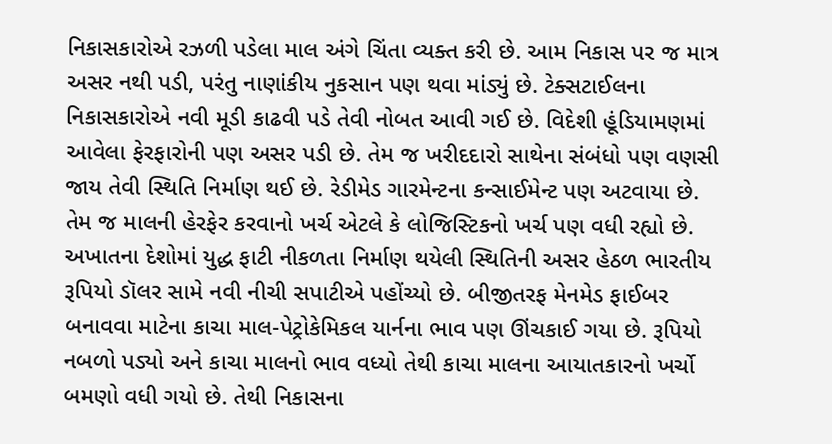નિકાસકારોએ રઝળી પડેલા માલ અંગે ચિંતા વ્યક્ત કરી છે. આમ નિકાસ પર જ માત્ર અસર નથી પડી, પરંતુ નાણાંકીય નુકસાન પણ થવા માંડ્યું છે. ટેક્સટાઈલના નિકાસકારોએ નવી મૂડી કાઢવી પડે તેવી નોબત આવી ગઈ છે. વિદેશી હૂંડિયામણમાં આવેલા ફેરફારોની પણ અસર પડી છે. તેમ જ ખરીદદારો સાથેના સંબંધો પણ વણસી જાય તેવી સ્થિતિ નિર્માણ થઈ છે. રેડીમેડ ગારમેન્ટના કન્સાઈમેન્ટ પણ અટવાયા છે. તેમ જ માલની હેરફેર કરવાનો ખર્ચ એટલે કે લોજિસ્ટિકનો ખર્ચ પણ વધી રહ્યો છે.
અખાતના દેશોમાં યુદ્ધ ફાટી નીકળતા નિર્માણ થયેલી સ્થિતિની અસર હેઠળ ભારતીય રૂપિયો ડૉલર સામે નવી નીચી સપાટીએ પહોંચ્યો છે. બીજીતરફ મેનમેડ ફાઈબર બનાવવા માટેના કાચા માલ-પેટ્રોકેમિકલ યાર્નના ભાવ પણ ઊંચકાઈ ગયા છે. રૂપિયો નબળો પડ્યો અને કાચા માલનો ભાવ વધ્યો તેથી કાચા માલના આયાતકારનો ખર્ચો બમણો વધી ગયો છે. તેથી નિકાસના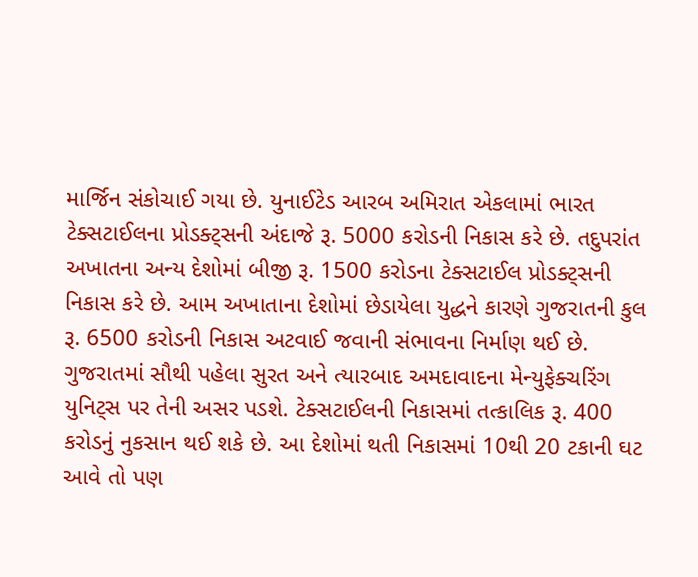માર્જિન સંકોચાઈ ગયા છે. યુનાઈટેડ આરબ અમિરાત એકલામાં ભારત ટેક્સટાઈલના પ્રોડક્ટ્સની અંદાજે રૂ. 5000 કરોડની નિકાસ કરે છે. તદુપરાંત અખાતના અન્ય દેશોમાં બીજી રૂ. 1500 કરોડના ટેક્સટાઈલ પ્રોડક્ટ્સની નિકાસ કરે છે. આમ અખાતાના દેશોમાં છેડાયેલા યુદ્ધને કારણે ગુજરાતની કુલ રૂ. 6500 કરોડની નિકાસ અટવાઈ જવાની સંભાવના નિર્માણ થઈ છે. ગુજરાતમાં સૌથી પહેલા સુરત અને ત્યારબાદ અમદાવાદના મેન્યુફેક્ચરિંગ યુનિટ્સ પર તેની અસર પડશે. ટેક્સટાઈલની નિકાસમાં તત્કાલિક રૂ. 400 કરોડનું નુકસાન થઈ શકે છે. આ દેશોમાં થતી નિકાસમાં 10થી 20 ટકાની ઘટ આવે તો પણ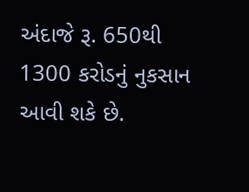અંદાજે રૂ. 650થી 1300 કરોડનું નુકસાન આવી શકે છે.